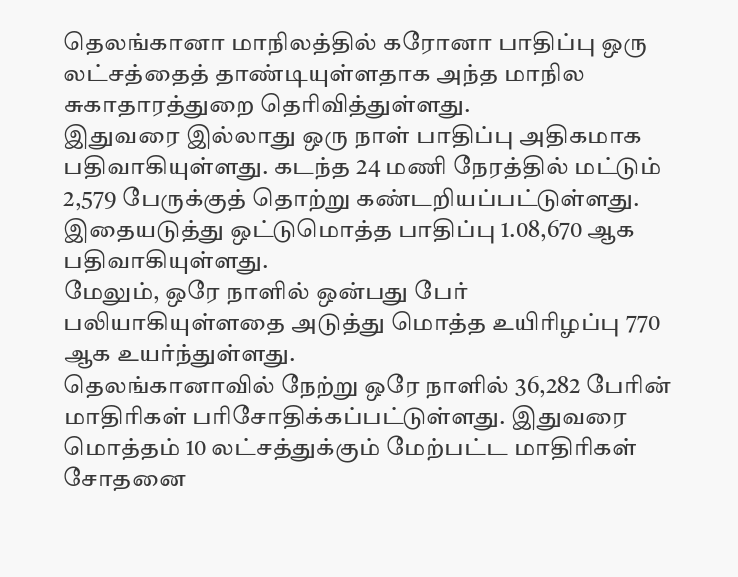தெலங்கானா மாநிலத்தில் கரோனா பாதிப்பு ஒரு லட்சத்தைத் தாண்டியுள்ளதாக அந்த மாநில சுகாதாரத்துறை தெரிவித்துள்ளது.
இதுவரை இல்லாது ஒரு நாள் பாதிப்பு அதிகமாக பதிவாகியுள்ளது. கடந்த 24 மணி நேரத்தில் மட்டும் 2,579 பேருக்குத் தொற்று கண்டறியப்பட்டுள்ளது. இதையடுத்து ஒட்டுமொத்த பாதிப்பு 1.08,670 ஆக பதிவாகியுள்ளது.
மேலும், ஒரே நாளில் ஒன்பது பேர் பலியாகியுள்ளதை அடுத்து மொத்த உயிரிழப்பு 770 ஆக உயர்ந்துள்ளது.
தெலங்கானாவில் நேற்று ஒரே நாளில் 36,282 பேரின் மாதிரிகள் பரிசோதிக்கப்பட்டுள்ளது. இதுவரை மொத்தம் 10 லட்சத்துக்கும் மேற்பட்ட மாதிரிகள் சோதனை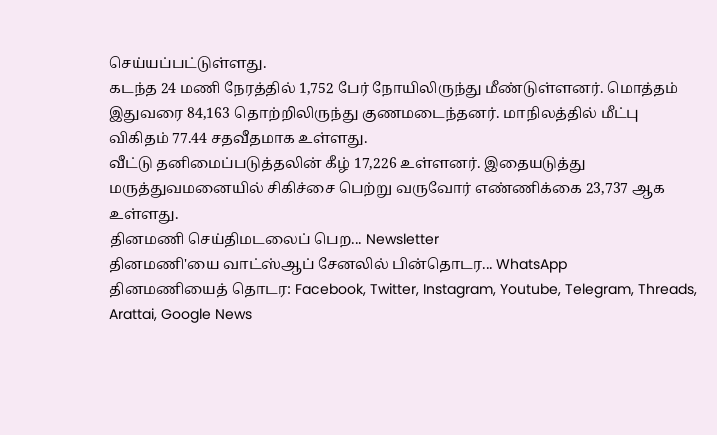செய்யப்பட்டுள்ளது.
கடந்த 24 மணி நேரத்தில் 1,752 பேர் நோயிலிருந்து மீண்டுள்ளனர். மொத்தம் இதுவரை 84,163 தொற்றிலிருந்து குணமடைந்தனர். மாநிலத்தில் மீட்பு விகிதம் 77.44 சதவீதமாக உள்ளது.
வீட்டு தனிமைப்படுத்தலின் கீழ் 17,226 உள்ளனர். இதையடுத்து மருத்துவமனையில் சிகிச்சை பெற்று வருவோர் எண்ணிக்கை 23,737 ஆக உள்ளது.
தினமணி செய்திமடலைப் பெற... Newsletter
தினமணி'யை வாட்ஸ்ஆப் சேனலில் பின்தொடர... WhatsApp
தினமணியைத் தொடர: Facebook, Twitter, Instagram, Youtube, Telegram, Threads, Arattai, Google News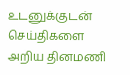உடனுக்குடன் செய்திகளை அறிய தினமணி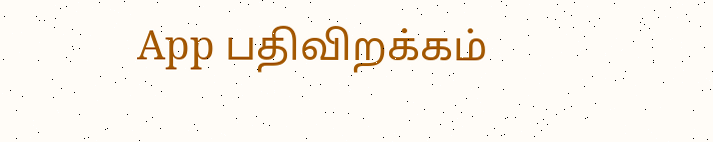App பதிவிறக்கம்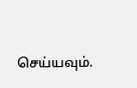செய்யவும்.